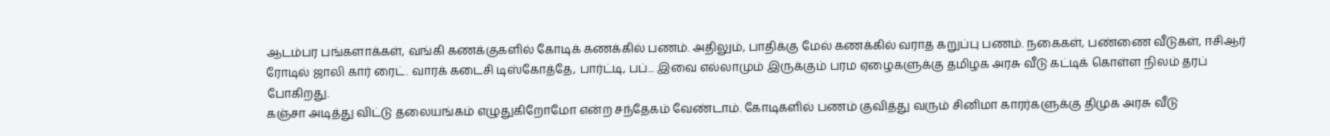ஆடம்பர பங்களாக்கள், வங்கி கணக்குகளில் கோடிக் கணக்கில் பணம். அதிலும், பாதிக்கு மேல் கணக்கில் வராத கறுப்பு பணம். நகைகள், பண்ணை வீடுகள், ஈசிஆர் ரோடில் ஜாலி கார் ரைட். வாரக் கடைசி டிஸ்கோத்தே, பார்ட்டி, பப்... இவை எல்லாமும் இருக்கும் பரம ஏழைகளுக்கு தமிழக அரசு வீடு கட்டிக் கொள்ள நிலம் தரப் போகிறது.
கஞ்சா அடித்து விட்டு தலையங்கம் எழுதுகிறோமோ என்ற சந்தேகம் வேண்டாம். கோடிகளில் பணம் குவித்து வரும் சினிமா காரர்களுக்கு திமுக அரசு வீடு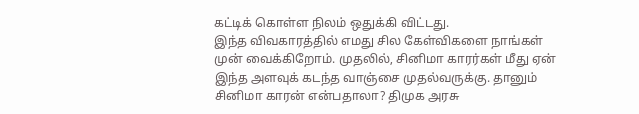கட்டிக் கொள்ள நிலம் ஒதுக்கி விட்டது.
இந்த விவகாரத்தில் எமது சில கேள்விகளை நாங்கள் முன் வைக்கிறோம். முதலில், சினிமா காரர்கள் மீது ஏன் இந்த அளவுக் கடந்த வாஞ்சை முதல்வருக்கு. தானும் சினிமா காரன் என்பதாலா? திமுக அரசு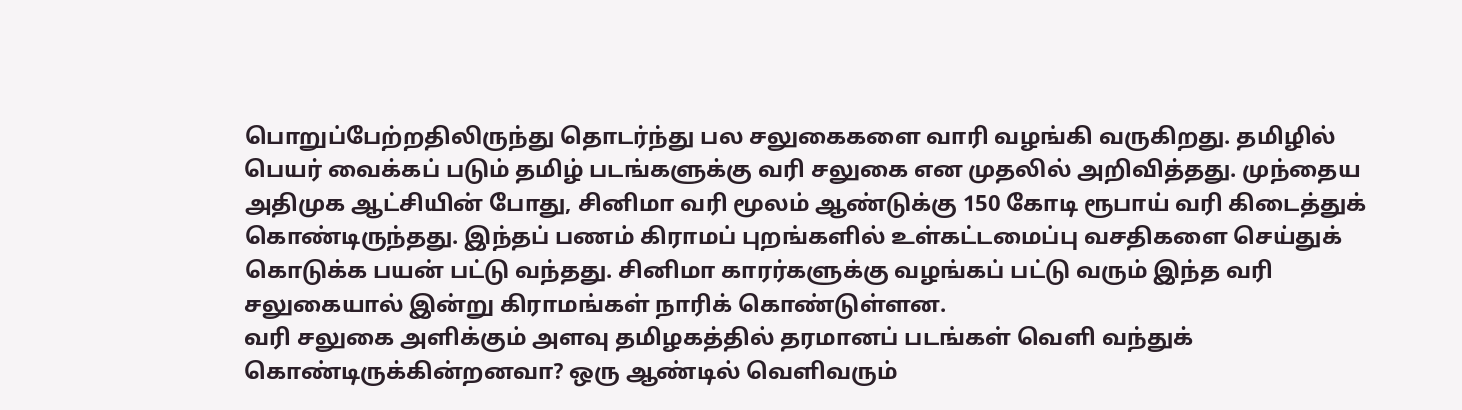பொறுப்பேற்றதிலிருந்து தொடர்ந்து பல சலுகைகளை வாரி வழங்கி வருகிறது. தமிழில் பெயர் வைக்கப் படும் தமிழ் படங்களுக்கு வரி சலுகை என முதலில் அறிவித்தது. முந்தைய அதிமுக ஆட்சியின் போது, சினிமா வரி மூலம் ஆண்டுக்கு 150 கோடி ரூபாய் வரி கிடைத்துக் கொண்டிருந்தது. இந்தப் பணம் கிராமப் புறங்களில் உள்கட்டமைப்பு வசதிகளை செய்துக் கொடுக்க பயன் பட்டு வந்தது. சினிமா காரர்களுக்கு வழங்கப் பட்டு வரும் இந்த வரி சலுகையால் இன்று கிராமங்கள் நாரிக் கொண்டுள்ளன.
வரி சலுகை அளிக்கும் அளவு தமிழகத்தில் தரமானப் படங்கள் வெளி வந்துக் கொண்டிருக்கின்றனவா? ஒரு ஆண்டில் வெளிவரும்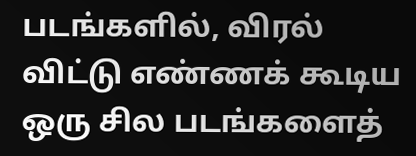படங்களில், விரல் விட்டு எண்ணக் கூடிய ஒரு சில படங்களைத்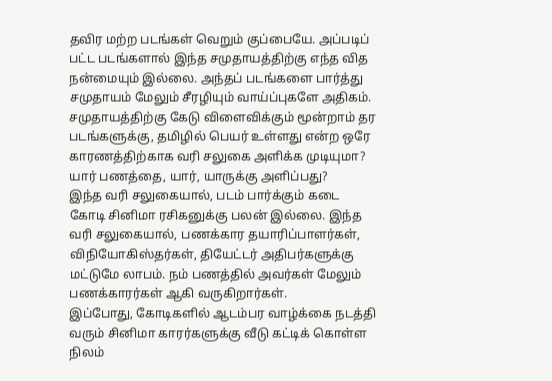தவிர மற்ற படங்கள் வெறும் குப்பையே. அப்படிப் பட்ட படங்களால் இந்த சமுதாயத்திற்கு எந்த வித நன்மையும் இல்லை. அந்தப் படங்களை பார்த்து சமுதாயம் மேலும் சீரழியும் வாய்ப்புகளே அதிகம். சமுதாயத்திற்கு கேடு விளைவிக்கும் மூன்றாம் தர படங்களுக்கு, தமிழில் பெயர் உள்ளது என்ற ஒரே காரணத்திற்காக வரி சலுகை அளிக்க முடியுமா? யார் பணத்தை, யார், யாருக்கு அளிப்பது?
இந்த வரி சலுகையால், படம் பார்க்கும் கடை கோடி சினிமா ரசிகனுக்கு பலன் இல்லை. இந்த வரி சலுகையால், பணக்கார தயாரிப்பாளர்கள், விநியோகிஸ்தர்கள், தியேட்டர் அதிபர்களுக்கு மட்டுமே லாபம். நம் பணத்தில் அவர்கள் மேலும் பணக்காரர்கள் ஆகி வருகிறார்கள்.
இப்போது, கோடிகளில் ஆடம்பர வாழ்க்கை நடத்தி வரும் சினிமா காரர்களுக்கு வீடு கட்டிக் கொள்ள நிலம்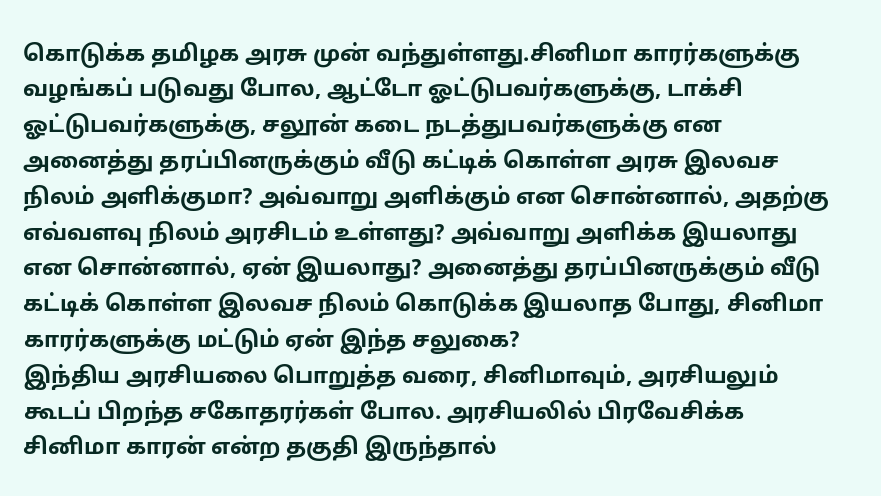கொடுக்க தமிழக அரசு முன் வந்துள்ளது.சினிமா காரர்களுக்கு வழங்கப் படுவது போல, ஆட்டோ ஓட்டுபவர்களுக்கு, டாக்சி ஓட்டுபவர்களுக்கு, சலூன் கடை நடத்துபவர்களுக்கு என அனைத்து தரப்பினருக்கும் வீடு கட்டிக் கொள்ள அரசு இலவச நிலம் அளிக்குமா? அவ்வாறு அளிக்கும் என சொன்னால், அதற்கு எவ்வளவு நிலம் அரசிடம் உள்ளது? அவ்வாறு அளிக்க இயலாது என சொன்னால், ஏன் இயலாது? அனைத்து தரப்பினருக்கும் வீடு கட்டிக் கொள்ள இலவச நிலம் கொடுக்க இயலாத போது, சினிமா காரர்களுக்கு மட்டும் ஏன் இந்த சலுகை?
இந்திய அரசியலை பொறுத்த வரை, சினிமாவும், அரசியலும் கூடப் பிறந்த சகோதரர்கள் போல. அரசியலில் பிரவேசிக்க சினிமா காரன் என்ற தகுதி இருந்தால்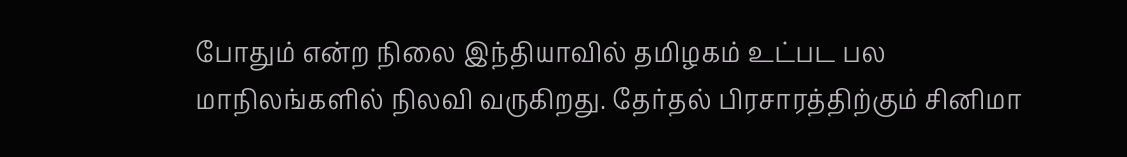போதும் என்ற நிலை இந்தியாவில் தமிழகம் உட்பட பல மாநிலங்களில் நிலவி வருகிறது. தேர்தல் பிரசாரத்திற்கும் சினிமா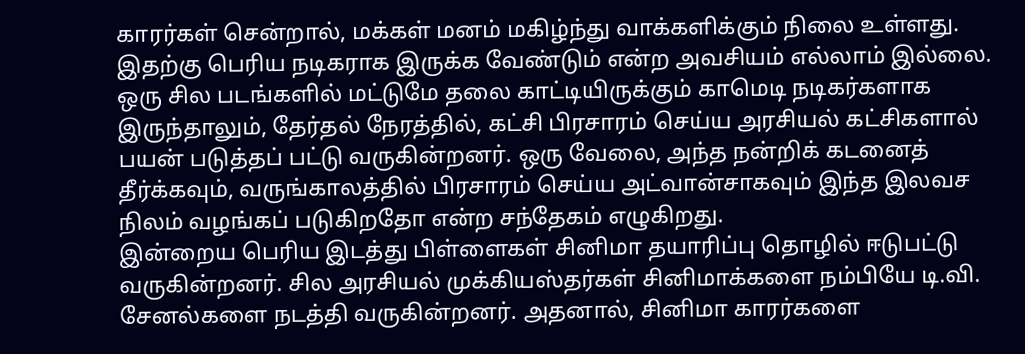காரர்கள் சென்றால், மக்கள் மனம் மகிழ்ந்து வாக்களிக்கும் நிலை உள்ளது. இதற்கு பெரிய நடிகராக இருக்க வேண்டும் என்ற அவசியம் எல்லாம் இல்லை. ஒரு சில படங்களில் மட்டுமே தலை காட்டியிருக்கும் காமெடி நடிகர்களாக இருந்தாலும், தேர்தல் நேரத்தில், கட்சி பிரசாரம் செய்ய அரசியல் கட்சிகளால் பயன் படுத்தப் பட்டு வருகின்றனர். ஒரு வேலை, அந்த நன்றிக் கடனைத் தீர்க்கவும், வருங்காலத்தில் பிரசாரம் செய்ய அட்வான்சாகவும் இந்த இலவச நிலம் வழங்கப் படுகிறதோ என்ற சந்தேகம் எழுகிறது.
இன்றைய பெரிய இடத்து பிள்ளைகள் சினிமா தயாரிப்பு தொழில் ஈடுபட்டு வருகின்றனர். சில அரசியல் முக்கியஸ்தர்கள் சினிமாக்களை நம்பியே டி.வி. சேனல்களை நடத்தி வருகின்றனர். அதனால், சினிமா காரர்களை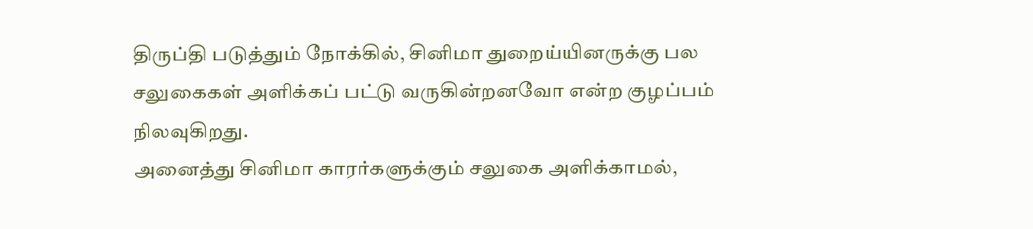திருப்தி படுத்தும் நோக்கில், சினிமா துறைய்யினருக்கு பல சலுகைகள் அளிக்கப் பட்டு வருகின்றனவோ என்ற குழப்பம் நிலவுகிறது.
அனைத்து சினிமா காரர்களுக்கும் சலுகை அளிக்காமல்,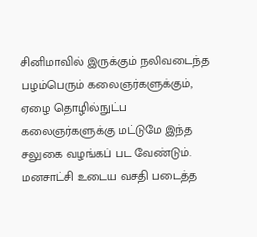சினிமாவில் இருக்கும் நலிவடைந்த பழம்பெரும் கலைஞர்களுக்கும், ஏழை தொழில்நுட்ப கலைஞர்களுக்கு மட்டுமே இந்த சலுகை வழங்கப் பட வேண்டும். மனசாட்சி உடைய வசதி படைத்த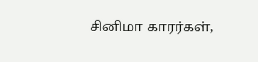சினிமா காரர்கள்,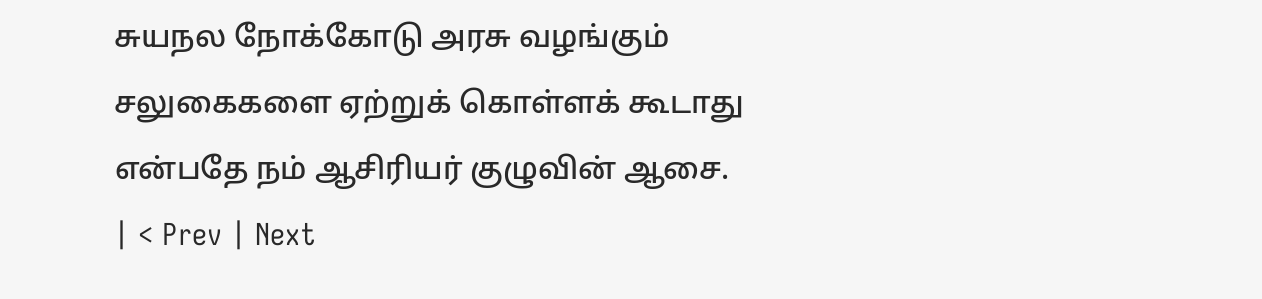சுயநல நோக்கோடு அரசு வழங்கும் சலுகைகளை ஏற்றுக் கொள்ளக் கூடாது என்பதே நம் ஆசிரியர் குழுவின் ஆசை.
| < Prev | Next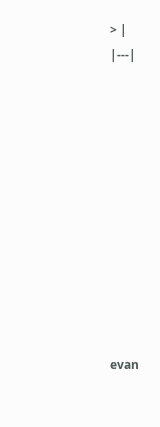> |
|---|











evan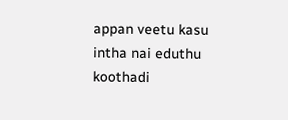appan veetu kasu intha nai eduthu koothadi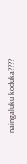naingaluku koduka????